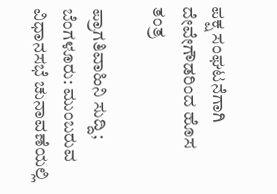ಪಕ್ಷ ಸಂಘಟನೆಗಾಗಿ ದೇವೇಗೌಡರಿಂದ ಹೊಸ ತಂತ್ರ

ಪ್ರಾಗತಿವಾಹಿನಿ ಸುದ್ದಿ; ಬೆಂಗಳೂರು: ಮುಂಬರುವ  ವಿಧಾನಸಭೆ ಚುನಾವಣೆಯಲ್ಲಿ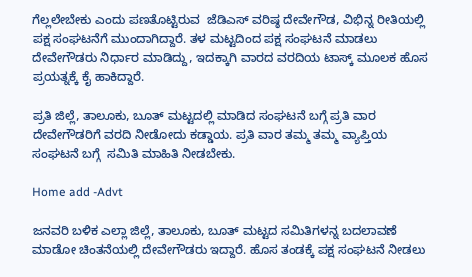ಗೆಲ್ಲಲೇಬೇಕು ಎಂದು ಪಣತೊಟ್ಟಿರುವ  ಜೆಡಿಎಸ್ ವರಿಷ್ಠ ದೇವೇಗೌಡ, ವಿಭಿನ್ನ ರೀತಿಯಲ್ಲಿ ಪಕ್ಷ ಸಂಘಟನೆಗೆ ಮುಂದಾಗಿದ್ದಾರೆ. ತಳ ಮಟ್ಟದಿಂದ ಪಕ್ಷ ಸಂಘಟನೆ ಮಾಡಲು ದೇವೇಗೌಡರು ನಿರ್ಧಾರ ಮಾಡಿದ್ದು, ಇದಕ್ಕಾಗಿ ವಾರದ ವರದಿಯ ಟಾಸ್ಕ್ ಮೂಲಕ ಹೊಸ ಪ್ರಯತ್ನಕ್ಕೆ ಕೈ ಹಾಕಿದ್ದಾರೆ.

ಪ್ರತಿ ಜಿಲ್ಲೆ, ತಾಲೂಕು, ಬೂತ್ ಮಟ್ಟದಲ್ಲಿ ಮಾಡಿದ ಸಂಘಟನೆ ಬಗ್ಗೆ ಪ್ರತಿ ವಾರ ದೇವೇಗೌಡರಿಗೆ ವರದಿ ನೀಡೋದು ಕಡ್ಡಾಯ. ಪ್ರತಿ ವಾರ ತಮ್ಮ ತಮ್ಮ ವ್ಯಾಪ್ತಿಯ ಸಂಘಟನೆ ಬಗ್ಗೆ  ಸಮಿತಿ ಮಾಹಿತಿ ನೀಡಬೇಕು.

Home add -Advt

ಜನವರಿ ಬಳಿಕ ಎಲ್ಲಾ ಜಿಲ್ಲೆ, ತಾಲೂಕು, ಬೂತ್ ಮಟ್ಟದ ಸಮಿತಿಗಳನ್ನ ಬದಲಾವಣೆ ಮಾಡೋ ಚಿಂತನೆಯಲ್ಲಿ ದೇವೇಗೌಡರು ಇದ್ದಾರೆ. ಹೊಸ ತಂಡಕ್ಕೆ ಪಕ್ಷ ಸಂಘಟನೆ ನೀಡಲು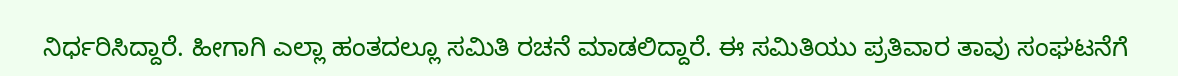ನಿರ್ಧರಿಸಿದ್ದಾರೆ. ಹೀಗಾಗಿ ಎಲ್ಲಾ ಹಂತದಲ್ಲೂ ಸಮಿತಿ ರಚನೆ ಮಾಡಲಿದ್ದಾರೆ. ಈ ಸಮಿತಿಯು ಪ್ರತಿವಾರ ತಾವು ಸಂಘಟನೆಗೆ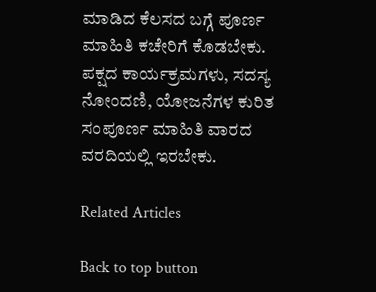ಮಾಡಿದ ಕೆಲಸದ ಬಗ್ಗೆ ಪೂರ್ಣ ಮಾಹಿತಿ ಕಚೇರಿಗೆ ಕೊಡಬೇಕು. ಪಕ್ಷದ ಕಾರ್ಯಕ್ರಮಗಳು, ಸದಸ್ಯ ನೋಂದಣಿ, ಯೋಜನೆಗಳ ಕುರಿತ ಸಂಪೂರ್ಣ ಮಾಹಿತಿ ವಾರದ ವರದಿಯಲ್ಲಿ ಇರಬೇಕು.

Related Articles

Back to top button